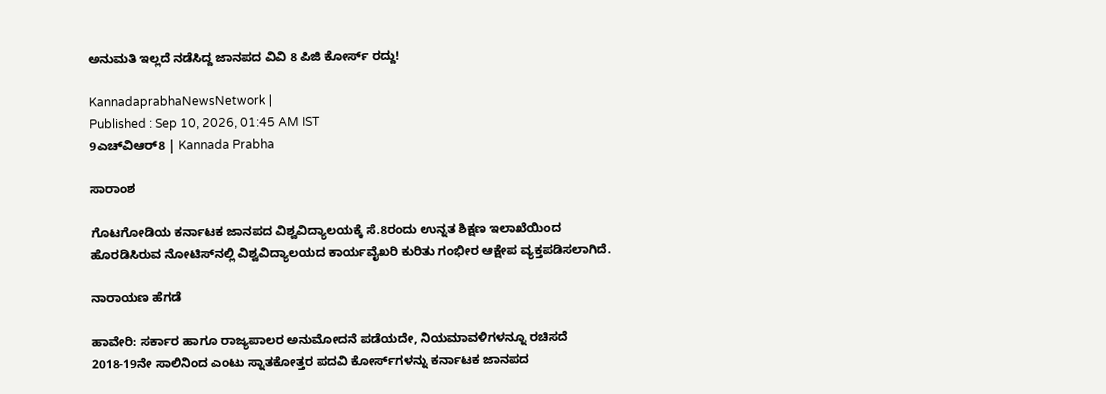ಅನುಮತಿ ಇಲ್ಲದೆ ನಡೆಸಿದ್ದ ಜಾನಪದ ವಿವಿ 8 ಪಿಜಿ ಕೋರ್ಸ್ ರದ್ದು!

KannadaprabhaNewsNetwork |
Published : Sep 10, 2026, 01:45 AM IST
9ಎಚ್‌ವಿಆರ್‌8 | Kannada Prabha

ಸಾರಾಂಶ

ಗೊಟಗೋಡಿಯ ಕರ್ನಾಟಕ ಜಾನಪದ ವಿಶ್ವವಿದ್ಯಾಲಯಕ್ಕೆ ಸೆ.8ರಂದು ಉನ್ನತ ಶಿಕ್ಷಣ ಇಲಾಖೆಯಿಂದ ಹೊರಡಿಸಿರುವ ನೋಟಿಸ್‌ನಲ್ಲಿ ವಿಶ್ವವಿದ್ಯಾಲಯದ ಕಾರ್ಯವೈಖರಿ ಕುರಿತು ಗಂಭೀರ ಆಕ್ಷೇಪ ವ್ಯಕ್ತಪಡಿಸಲಾಗಿದೆ.

ನಾರಾಯಣ ಹೆಗಡೆ

ಹಾವೇರಿ: ಸರ್ಕಾರ ಹಾಗೂ ರಾಜ್ಯಪಾಲರ ಅನುಮೋದನೆ ಪಡೆಯದೇ, ನಿಯಮಾವಳಿಗಳನ್ನೂ ರಚಿಸದೆ 2018-19ನೇ ಸಾಲಿನಿಂದ ಎಂಟು ಸ್ನಾತಕೋತ್ತರ ಪದವಿ ಕೋರ್ಸ್‌ಗಳನ್ನು ಕರ್ನಾಟಕ ಜಾನಪದ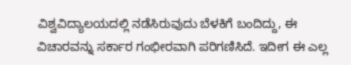ವಿಶ್ವವಿದ್ಯಾಲಯದಲ್ಲಿ ನಡೆಸಿರುವುದು ಬೆಳಕಿಗೆ ಬಂದಿದ್ದು, ಈ ವಿಚಾರವನ್ನು ಸರ್ಕಾರ ಗಂಭೀರವಾಗಿ ಪರಿಗಣಿಸಿದೆ. ಇದೀಗ ಈ ಎಲ್ಲ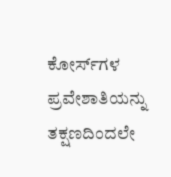ಕೋರ್ಸ್‌ಗಳ ಪ್ರವೇಶಾತಿಯನ್ನು ತಕ್ಷಣದಿಂದಲೇ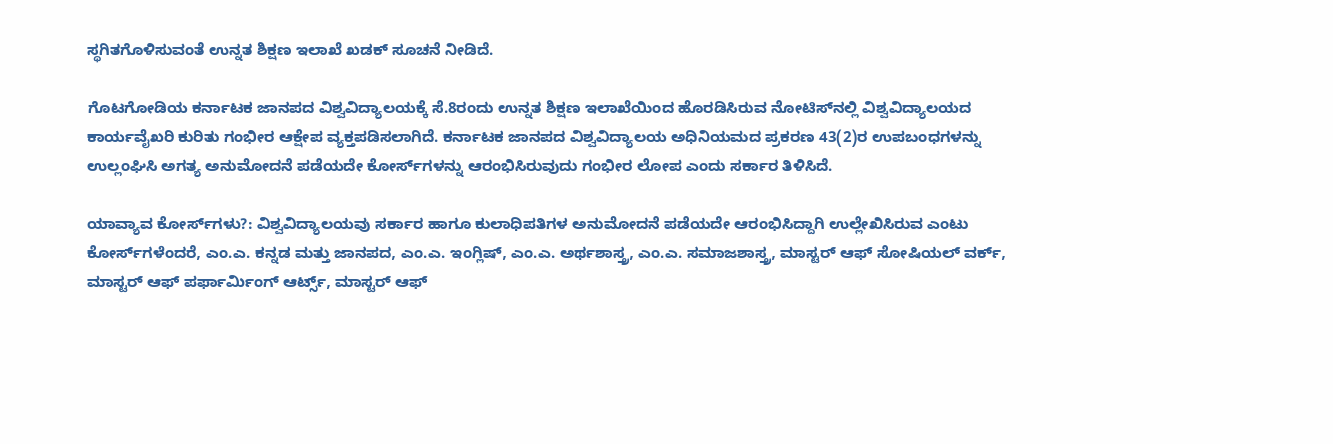ಸ್ಥಗಿತಗೊಳಿಸುವಂತೆ ಉನ್ನತ ಶಿಕ್ಷಣ ಇಲಾಖೆ ಖಡಕ್‌ ಸೂಚನೆ ನೀಡಿದೆ.

ಗೊಟಗೋಡಿಯ ಕರ್ನಾಟಕ ಜಾನಪದ ವಿಶ್ವವಿದ್ಯಾಲಯಕ್ಕೆ ಸೆ.8ರಂದು ಉನ್ನತ ಶಿಕ್ಷಣ ಇಲಾಖೆಯಿಂದ ಹೊರಡಿಸಿರುವ ನೋಟಿಸ್‌ನಲ್ಲಿ ವಿಶ್ವವಿದ್ಯಾಲಯದ ಕಾರ್ಯವೈಖರಿ ಕುರಿತು ಗಂಭೀರ ಆಕ್ಷೇಪ ವ್ಯಕ್ತಪಡಿಸಲಾಗಿದೆ. ಕರ್ನಾಟಕ ಜಾನಪದ ವಿಶ್ವವಿದ್ಯಾಲಯ ಅಧಿನಿಯಮದ ಪ್ರಕರಣ 43(2)ರ ಉಪಬಂಧಗಳನ್ನು ಉಲ್ಲಂಘಿಸಿ ಅಗತ್ಯ ಅನುಮೋದನೆ ಪಡೆಯದೇ ಕೋರ್ಸ್‌ಗಳನ್ನು ಆರಂಭಿಸಿರುವುದು ಗಂಭೀರ ಲೋಪ ಎಂದು ಸರ್ಕಾರ ತಿಳಿಸಿದೆ.

ಯಾವ್ಯಾವ ಕೋರ್ಸ್‌ಗಳು?: ವಿಶ್ವವಿದ್ಯಾಲಯವು ಸರ್ಕಾರ ಹಾಗೂ ಕುಲಾಧಿಪತಿಗಳ ಅನುಮೋದನೆ ಪಡೆಯದೇ ಆರಂಭಿಸಿದ್ದಾಗಿ ಉಲ್ಲೇಖಿಸಿರುವ ಎಂಟು ಕೋರ್ಸ್‌ಗಳೆಂದರೆ, ಎಂ.ಎ. ಕನ್ನಡ ಮತ್ತು ಜಾನಪದ, ಎಂ.ಎ. ಇಂಗ್ಲಿಷ್‌, ಎಂ.ಎ. ಅರ್ಥಶಾಸ್ತ್ರ, ಎಂ.ಎ. ಸಮಾಜಶಾಸ್ತ್ರ, ಮಾಸ್ಟರ್‌ ಆಫ್‌ ಸೋಷಿಯಲ್‌ ವರ್ಕ್‌, ಮಾಸ್ಟರ್‌ ಆಫ್‌ ಪರ್ಫಾರ್ಮಿಂಗ್‌ ಆರ್ಟ್ಸ್‌, ಮಾಸ್ಟರ್‌ ಆಫ್‌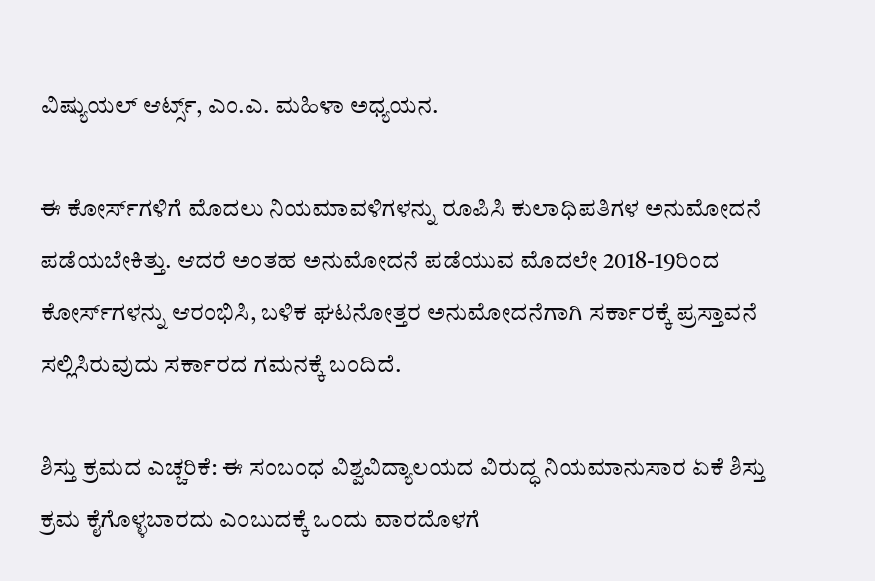ವಿಷ್ಯುಯಲ್‌ ಆರ್ಟ್ಸ್‌, ಎಂ.ಎ. ಮಹಿಳಾ ಅಧ್ಯಯನ.

ಈ ಕೋರ್ಸ್‌ಗಳಿಗೆ ಮೊದಲು ನಿಯಮಾವಳಿಗಳನ್ನು ರೂಪಿಸಿ ಕುಲಾಧಿಪತಿಗಳ ಅನುಮೋದನೆ ಪಡೆಯಬೇಕಿತ್ತು. ಆದರೆ ಅಂತಹ ಅನುಮೋದನೆ ಪಡೆಯುವ ಮೊದಲೇ 2018-19ರಿಂದ ಕೋರ್ಸ್‌ಗಳನ್ನು ಆರಂಭಿಸಿ, ಬಳಿಕ ಘಟನೋತ್ತರ ಅನುಮೋದನೆಗಾಗಿ ಸರ್ಕಾರಕ್ಕೆ ಪ್ರಸ್ತಾವನೆ ಸಲ್ಲಿಸಿರುವುದು ಸರ್ಕಾರದ ಗಮನಕ್ಕೆ ಬಂದಿದೆ.

ಶಿಸ್ತು ಕ್ರಮದ ಎಚ್ಚರಿಕೆ: ಈ ಸಂಬಂಧ ವಿಶ್ವವಿದ್ಯಾಲಯದ ವಿರುದ್ಧ ನಿಯಮಾನುಸಾರ ಏಕೆ ಶಿಸ್ತು ಕ್ರಮ ಕೈಗೊಳ್ಳಬಾರದು ಎಂಬುದಕ್ಕೆ ಒಂದು ವಾರದೊಳಗೆ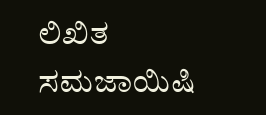ಲಿಖಿತ ಸಮಜಾಯಿಷಿ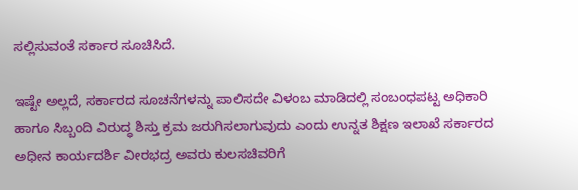ಸಲ್ಲಿಸುವಂತೆ ಸರ್ಕಾರ ಸೂಚಿಸಿದೆ.

ಇಷ್ಟೇ ಅಲ್ಲದೆ, ಸರ್ಕಾರದ ಸೂಚನೆಗಳನ್ನು ಪಾಲಿಸದೇ ವಿಳಂಬ ಮಾಡಿದಲ್ಲಿ ಸಂಬಂಧಪಟ್ಟ ಅಧಿಕಾರಿ ಹಾಗೂ ಸಿಬ್ಬಂದಿ ವಿರುದ್ಧ ಶಿಸ್ತು ಕ್ರಮ ಜರುಗಿಸಲಾಗುವುದು ಎಂದು ಉನ್ನತ ಶಿಕ್ಷಣ ಇಲಾಖೆ ಸರ್ಕಾರದ ಅಧೀನ ಕಾರ್ಯದರ್ಶಿ ವೀರಭದ್ರ ಅವರು ಕುಲಸಚಿವರಿಗೆ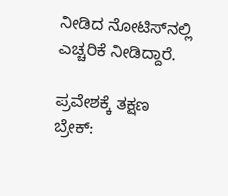ನೀಡಿದ ನೋಟಿಸ್‌ನಲ್ಲಿ ಎಚ್ಚರಿಕೆ ನೀಡಿದ್ದಾರೆ.

ಪ್ರವೇಶಕ್ಕೆ ತಕ್ಷಣ ಬ್ರೇಕ್‌: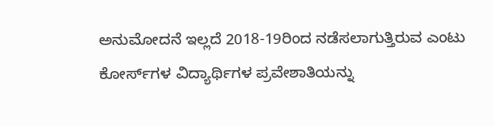ಅನುಮೋದನೆ ಇಲ್ಲದೆ 2018-19ರಿಂದ ನಡೆಸಲಾಗುತ್ತಿರುವ ಎಂಟು ಕೋರ್ಸ್‌ಗಳ ವಿದ್ಯಾರ್ಥಿಗಳ ಪ್ರವೇಶಾತಿಯನ್ನು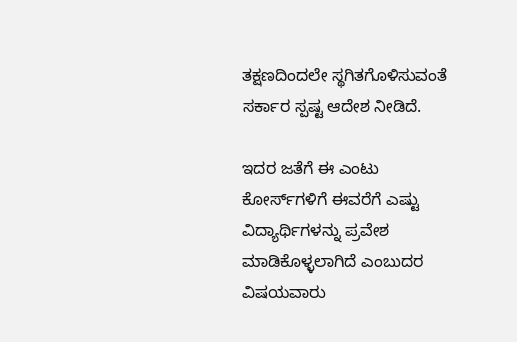ತಕ್ಷಣದಿಂದಲೇ ಸ್ಥಗಿತಗೊಳಿಸುವಂತೆ ಸರ್ಕಾರ ಸ್ಪಷ್ಟ ಆದೇಶ ನೀಡಿದೆ.

ಇದರ ಜತೆಗೆ ಈ ಎಂಟು ಕೋರ್ಸ್‌ಗಳಿಗೆ ಈವರೆಗೆ ಎಷ್ಟು ವಿದ್ಯಾರ್ಥಿಗಳನ್ನು ಪ್ರವೇಶ ಮಾಡಿಕೊಳ್ಳಲಾಗಿದೆ ಎಂಬುದರ ವಿಷಯವಾರು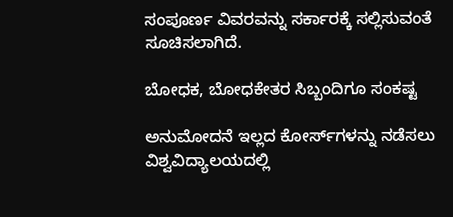ಸಂಪೂರ್ಣ ವಿವರವನ್ನು ಸರ್ಕಾರಕ್ಕೆ ಸಲ್ಲಿಸುವಂತೆ ಸೂಚಿಸಲಾಗಿದೆ.

ಬೋಧಕ, ಬೋಧಕೇತರ ಸಿಬ್ಬಂದಿಗೂ ಸಂಕಷ್ಟ

ಅನುಮೋದನೆ ಇಲ್ಲದ ಕೋರ್ಸ್‌ಗಳನ್ನು ನಡೆಸಲು ವಿಶ್ವವಿದ್ಯಾಲಯದಲ್ಲಿ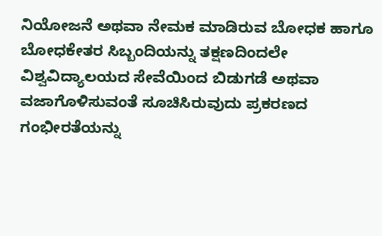ನಿಯೋಜನೆ ಅಥವಾ ನೇಮಕ ಮಾಡಿರುವ ಬೋಧಕ ಹಾಗೂ ಬೋಧಕೇತರ ಸಿಬ್ಬಂದಿಯನ್ನು ತಕ್ಷಣದಿಂದಲೇ ವಿಶ್ವವಿದ್ಯಾಲಯದ ಸೇವೆಯಿಂದ ಬಿಡುಗಡೆ ಅಥವಾ ವಜಾಗೊಳಿಸುವಂತೆ ಸೂಚಿಸಿರುವುದು ಪ್ರಕರಣದ ಗಂಭೀರತೆಯನ್ನು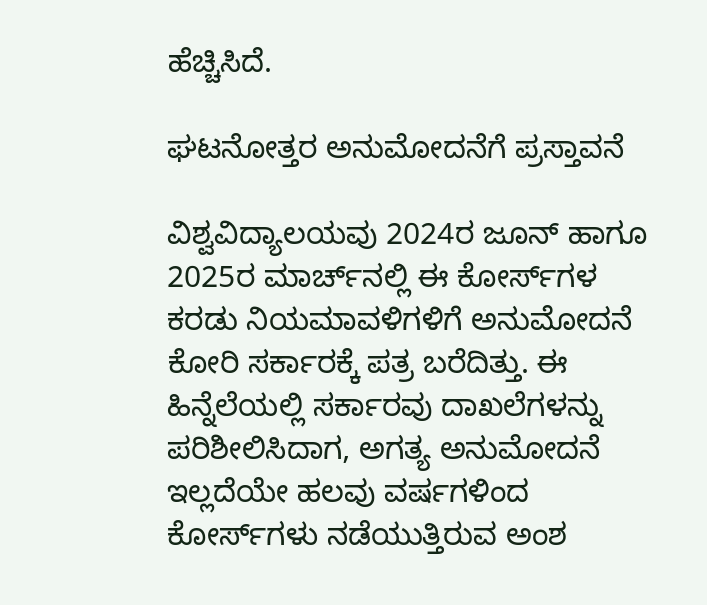ಹೆಚ್ಚಿಸಿದೆ.

ಘಟನೋತ್ತರ ಅನುಮೋದನೆಗೆ ಪ್ರಸ್ತಾವನೆ

ವಿಶ್ವವಿದ್ಯಾಲಯವು 2024ರ ಜೂನ್‌ ಹಾಗೂ 2025ರ ಮಾರ್ಚ್‌ನಲ್ಲಿ ಈ ಕೋರ್ಸ್‌ಗಳ ಕರಡು ನಿಯಮಾವಳಿಗಳಿಗೆ ಅನುಮೋದನೆ ಕೋರಿ ಸರ್ಕಾರಕ್ಕೆ ಪತ್ರ ಬರೆದಿತ್ತು. ಈ ಹಿನ್ನೆಲೆಯಲ್ಲಿ ಸರ್ಕಾರವು ದಾಖಲೆಗಳನ್ನು ಪರಿಶೀಲಿಸಿದಾಗ, ಅಗತ್ಯ ಅನುಮೋದನೆ ಇಲ್ಲದೆಯೇ ಹಲವು ವರ್ಷಗಳಿಂದ ಕೋರ್ಸ್‌ಗಳು ನಡೆಯುತ್ತಿರುವ ಅಂಶ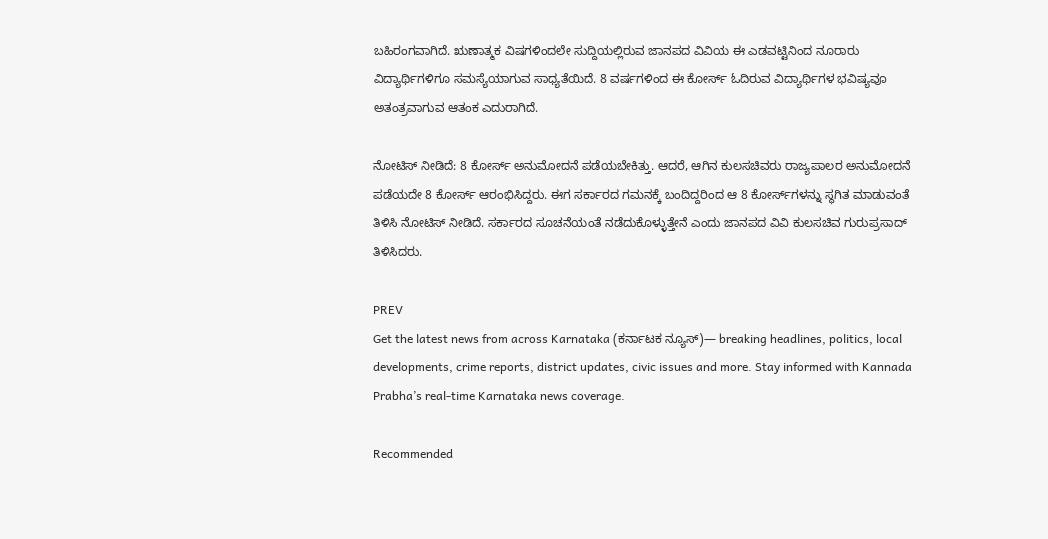ಬಹಿರಂಗವಾಗಿದೆ. ಋಣಾತ್ಮಕ ವಿಷಗಳಿಂದಲೇ ಸುದ್ದಿಯಲ್ಲಿರುವ ಜಾನಪದ ವಿವಿಯ ಈ ಎಡವಟ್ಟಿನಿಂದ ನೂರಾರು ವಿದ್ಯಾರ್ಥಿಗಳಿಗೂ ಸಮಸ್ಯೆಯಾಗುವ ಸಾಧ್ಯತೆಯಿದೆ. 8 ವರ್ಷಗಳಿಂದ ಈ ಕೋರ್ಸ್‌ ಓದಿರುವ ವಿದ್ಯಾರ್ಥಿಗಳ ಭವಿಷ್ಯವೂ ಅತಂತ್ರವಾಗುವ ಆತಂಕ ಎದುರಾಗಿದೆ.

ನೋಟಿಸ್‌ ನೀಡಿದೆ: 8 ಕೋರ್ಸ್‌ ಅನುಮೋದನೆ ಪಡೆಯಬೇಕಿತ್ತು. ಆದರೆ, ಆಗಿನ ಕುಲಸಚಿವರು ರಾಜ್ಯಪಾಲರ ಅನುಮೋದನೆ ಪಡೆಯದೇ 8 ಕೋರ್ಸ್‌ ಆರಂಭಿಸಿದ್ದರು. ಈಗ ಸರ್ಕಾರದ ಗಮನಕ್ಕೆ ಬಂದಿದ್ದರಿಂದ ಆ 8 ಕೋರ್ಸ್‌ಗಳನ್ನು ಸ್ಥಗಿತ ಮಾಡುವಂತೆ ತಿಳಿಸಿ ನೋಟಿಸ್‌ ನೀಡಿದೆ. ಸರ್ಕಾರದ ಸೂಚನೆಯಂತೆ ನಡೆದುಕೊಳ್ಳುತ್ತೇನೆ ಎಂದು ಜಾನಪದ ವಿವಿ ಕುಲಸಚಿವ ಗುರುಪ್ರಸಾದ್‌ ತಿಳಿಸಿದರು.

PREV
Get the latest news from across Karnataka (ಕರ್ನಾಟಕ ನ್ಯೂಸ್)— breaking headlines, politics, local developments, crime reports, district updates, civic issues and more. Stay informed with Kannada Prabha’s real‑time Karnataka news coverage.

Recommended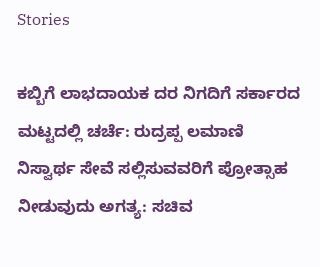Stories

ಕಬ್ಬಿಗೆ ಲಾಭದಾಯಕ ದರ ನಿಗದಿಗೆ ಸರ್ಕಾರದ ಮಟ್ಟದಲ್ಲಿ ಚರ್ಚೆ: ರುದ್ರಪ್ಪ ಲಮಾಣಿ
ನಿಸ್ವಾರ್ಥ ಸೇವೆ ಸಲ್ಲಿಸುವವರಿಗೆ ಪ್ರೋತ್ಸಾಹ ನೀಡುವುದು ಅಗತ್ಯ: ಸಚಿವ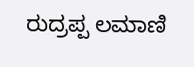ರುದ್ರಪ್ಪ ಲಮಾಣಿ